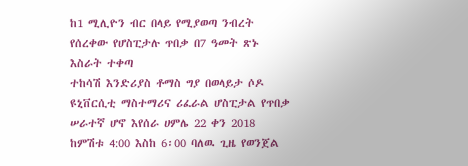ከ1 ሚሊዮን ብር በላይ የሚያወጣ ንብረት የሰረቀው የሆስፒታሉ ጥበቃ በ7 ዓመት ጽኑ እስራት ተቀጣ
ተከሳሽ እንድሪያስ ቶማስ ግያ በወላይታ ሶዶ ዩኒቨርሲቲ ማስተማሪና ሪፈራል ሆስፒታል የጥበቃ ሠራተኛ ሆኖ እየሰራ ሀምሌ 22 ቀን 2018 ከምሽቱ 4:00 እስከ 6፡00 ባለዉ ጊዜ የወንጀል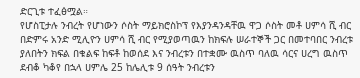ድርጊቱ ተፈፅሟል።
የሆስፒታሉ ንብረት የሆነውን ሶስት ማይክሮስኮፕ የእያንዳንዳቸዉ ዋጋ ሶስት መቶ ሀምሳ ሺ ብር በድምሩ አንድ ሚሊዮን ሀምሳ ሺ ብር የሚያወጣዉን ከክፍሉ ሠራተኞች ጋር በመተባበር ንብረቱ ያለበትን ክፍል በቁልፍ ከፍቶ ከወሰደ እና ንብረቱን በተቋሙ ዉስጥ ባለዉ ሳርና ሀረግ ዉስጥ ደብቆ ካቆየ በኋላ ሀምሌ 25 ከሌሊቱ 9 ሰዓት ንብረቱን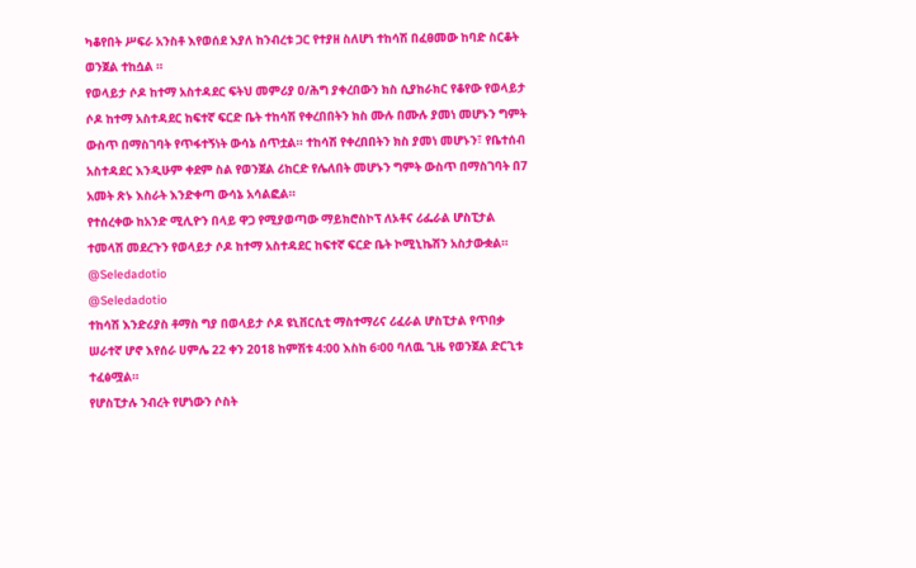ካቆየበት ሥፍራ አንስቶ እየወሰደ እያለ ከንብረቱ ጋር የተያዘ ስለሆነ ተከሳሽ በፈፀመው ከባድ ስርቆት ወንጀል ተከሷል ።
የወላይታ ሶዶ ከተማ አስተዳደር ፍትህ መምሪያ ዐ/ሕግ ያቀረበውን ክስ ሲያከራክር የቆየው የወላይታ ሶዶ ከተማ አስተዳደር ከፍተኛ ፍርድ ቤት ተከሳሽ የቀረበበትን ክስ ሙሉ በሙሉ ያመነ መሆኑን ግምት ውስጥ በማስገባት የጥፋተኝነት ውሳኔ ሰጥቷል። ተከሳሽ የቀረበበትን ክስ ያመነ መሆኑን፣ የቤተሰብ አስተዳደር እንዲሁም ቀደም ስል የወንጀል ሪከርድ የሌለበት መሆኑን ግምት ውስጥ በማስገባት በ7 አመት ጽኑ እስራት እንድቀጣ ውሳኔ አሳልፎል።
የተሰረቀው ከአንድ ሚሊዮን በላይ ዋጋ የሚያወጣው ማይክሮስኮፕ ለኦቶና ሪፌራል ሆስፒታል ተመላሽ መደረጉን የወላይታ ሶዶ ከተማ አስተዳደር ከፍተኛ ፍርድ ቤት ኮሚኒኬሽን አስታውቋል።
@Seledadotio
@Seledadotio
ተከሳሽ እንድሪያስ ቶማስ ግያ በወላይታ ሶዶ ዩኒቨርሲቲ ማስተማሪና ሪፈራል ሆስፒታል የጥበቃ ሠራተኛ ሆኖ እየሰራ ሀምሌ 22 ቀን 2018 ከምሽቱ 4:00 እስከ 6፡00 ባለዉ ጊዜ የወንጀል ድርጊቱ ተፈፅሟል።
የሆስፒታሉ ንብረት የሆነውን ሶስት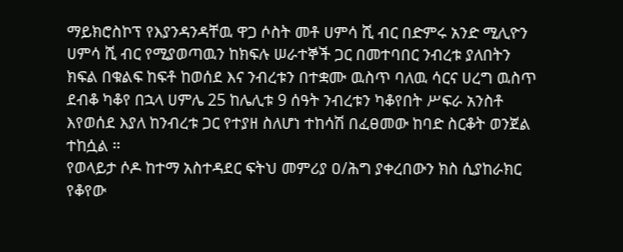ማይክሮስኮፕ የእያንዳንዳቸዉ ዋጋ ሶስት መቶ ሀምሳ ሺ ብር በድምሩ አንድ ሚሊዮን ሀምሳ ሺ ብር የሚያወጣዉን ከክፍሉ ሠራተኞች ጋር በመተባበር ንብረቱ ያለበትን ክፍል በቁልፍ ከፍቶ ከወሰደ እና ንብረቱን በተቋሙ ዉስጥ ባለዉ ሳርና ሀረግ ዉስጥ ደብቆ ካቆየ በኋላ ሀምሌ 25 ከሌሊቱ 9 ሰዓት ንብረቱን ካቆየበት ሥፍራ አንስቶ እየወሰደ እያለ ከንብረቱ ጋር የተያዘ ስለሆነ ተከሳሽ በፈፀመው ከባድ ስርቆት ወንጀል ተከሷል ።
የወላይታ ሶዶ ከተማ አስተዳደር ፍትህ መምሪያ ዐ/ሕግ ያቀረበውን ክስ ሲያከራክር የቆየው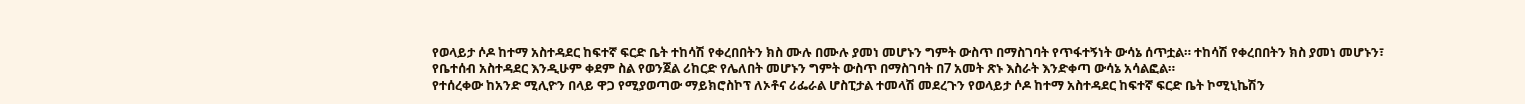የወላይታ ሶዶ ከተማ አስተዳደር ከፍተኛ ፍርድ ቤት ተከሳሽ የቀረበበትን ክስ ሙሉ በሙሉ ያመነ መሆኑን ግምት ውስጥ በማስገባት የጥፋተኝነት ውሳኔ ሰጥቷል። ተከሳሽ የቀረበበትን ክስ ያመነ መሆኑን፣ የቤተሰብ አስተዳደር እንዲሁም ቀደም ስል የወንጀል ሪከርድ የሌለበት መሆኑን ግምት ውስጥ በማስገባት በ7 አመት ጽኑ እስራት እንድቀጣ ውሳኔ አሳልፎል።
የተሰረቀው ከአንድ ሚሊዮን በላይ ዋጋ የሚያወጣው ማይክሮስኮፕ ለኦቶና ሪፌራል ሆስፒታል ተመላሽ መደረጉን የወላይታ ሶዶ ከተማ አስተዳደር ከፍተኛ ፍርድ ቤት ኮሚኒኬሽን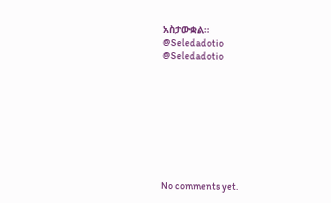አስታውቋል።
@Seledadotio
@Seledadotio









No comments yet.